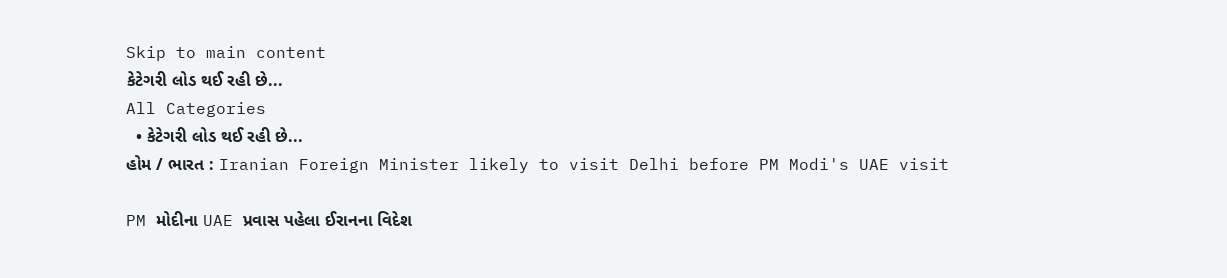Skip to main content
કેટેગરી લોડ થઈ રહી છે...
All Categories
  • કેટેગરી લોડ થઈ રહી છે...
હોમ / ભારત : Iranian Foreign Minister likely to visit Delhi before PM Modi's UAE visit

PM મોદીના UAE પ્રવાસ પહેલા ઈરાનના વિદેશ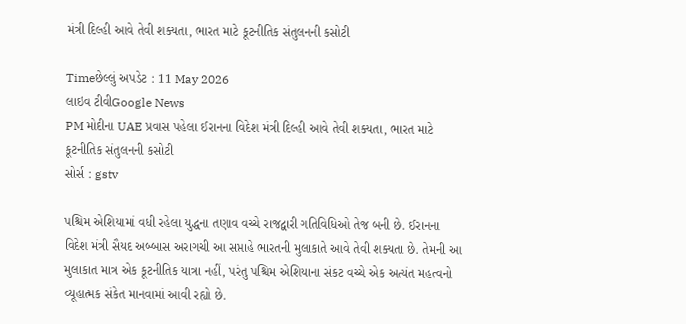મંત્રી દિલ્હી આવે તેવી શક્યતા, ભારત માટે કૂટનીતિક સંતુલનની કસોટી

Timeછેલ્લું અપડેટ : 11 May 2026
લાઇવ ટીવીGoogle News
PM મોદીના UAE પ્રવાસ પહેલા ઈરાનના વિદેશ મંત્રી દિલ્હી આવે તેવી શક્યતા, ભારત માટે કૂટનીતિક સંતુલનની કસોટી
સોર્સ : gstv

પશ્ચિમ એશિયામાં વધી રહેલા યુદ્ધના તણાવ વચ્ચે રાજદ્વારી ગતિવિધિઓ તેજ બની છે. ઈરાનના વિદેશ મંત્રી સૈયદ અબ્બાસ અરાગચી આ સપ્તાહે ભારતની મુલાકાતે આવે તેવી શક્યતા છે. તેમની આ મુલાકાત માત્ર એક કૂટનીતિક યાત્રા નહીં, પરંતુ પશ્ચિમ એશિયાના સંકટ વચ્ચે એક અત્યંત મહત્વનો વ્યૂહાત્મક સંકેત માનવામાં આવી રહ્યો છે.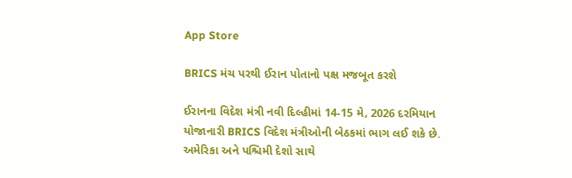App Store

BRICS મંચ પરથી ઈરાન પોતાનો પક્ષ મજબૂત કરશે

ઈરાનના વિદેશ મંત્રી નવી દિલ્હીમાં 14-15 મે, 2026 દરમિયાન યોજાનારી BRICS વિદેશ મંત્રીઓની બેઠકમાં ભાગ લઈ શકે છે. અમેરિકા અને પશ્ચિમી દેશો સાથે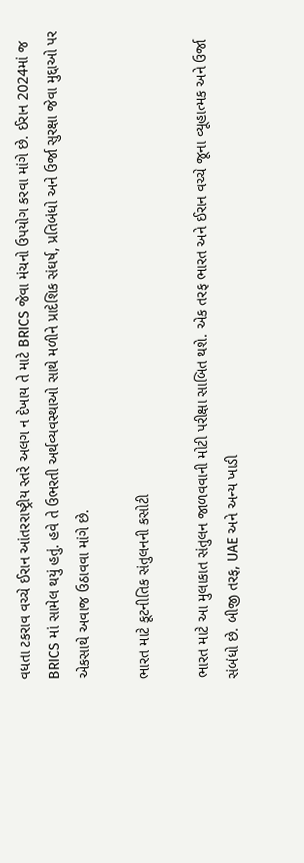વધતા ટકરાવ વચ્ચે ઈરાન આંતરરાષ્ટ્રીય સ્તરે અલગ ન દેખાય તે માટે BRICS જેવા મંચનો ઉપયોગ કરવા માંગે છે. ઈરાન 2024માં જ BRICS માં સામેલ થયું હતું. હવે તે ઉભરતી અર્થવ્યવસ્થાઓ સાથે મળીને પ્રાદેશિક સંઘર્ષ, પ્રતિબંધો અને ઉર્જા સુરક્ષા જેવા મુદ્દાઓ પર એકસાથે અવાજ ઉઠાવવા માંગે છે.

ભારત માટે કૂટનીતિક સંતુલનની કસોટી

ભારત માટે આ મુલાકાત સંતુલન જાળવવાની મોટી પરીક્ષા સાબિત થશે. એક તરફ ભારત અને ઈરાન વચ્ચે જૂના વ્યૂહાત્મક અને ઉર્જા સંબંધો છે. બીજી તરફ, UAE અને અન્ય ખાડી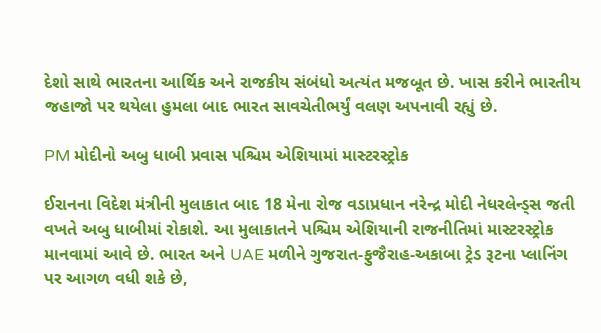દેશો સાથે ભારતના આર્થિક અને રાજકીય સંબંધો અત્યંત મજબૂત છે. ખાસ કરીને ભારતીય જહાજો પર થયેલા હુમલા બાદ ભારત સાવચેતીભર્યું વલણ અપનાવી રહ્યું છે.

PM મોદીનો અબુ ધાબી પ્રવાસ પશ્ચિમ એશિયામાં માસ્ટરસ્ટ્રોક

ઈરાનના વિદેશ મંત્રીની મુલાકાત બાદ 18 મેના રોજ વડાપ્રધાન નરેન્દ્ર મોદી નેધરલેન્ડ્સ જતી વખતે અબુ ધાબીમાં રોકાશે. આ મુલાકાતને પશ્ચિમ એશિયાની રાજનીતિમાં માસ્ટરસ્ટ્રોક માનવામાં આવે છે. ભારત અને UAE મળીને ગુજરાત-ફુજૈરાહ-અકાબા ટ્રેડ રૂટના પ્લાનિંગ પર આગળ વધી શકે છે,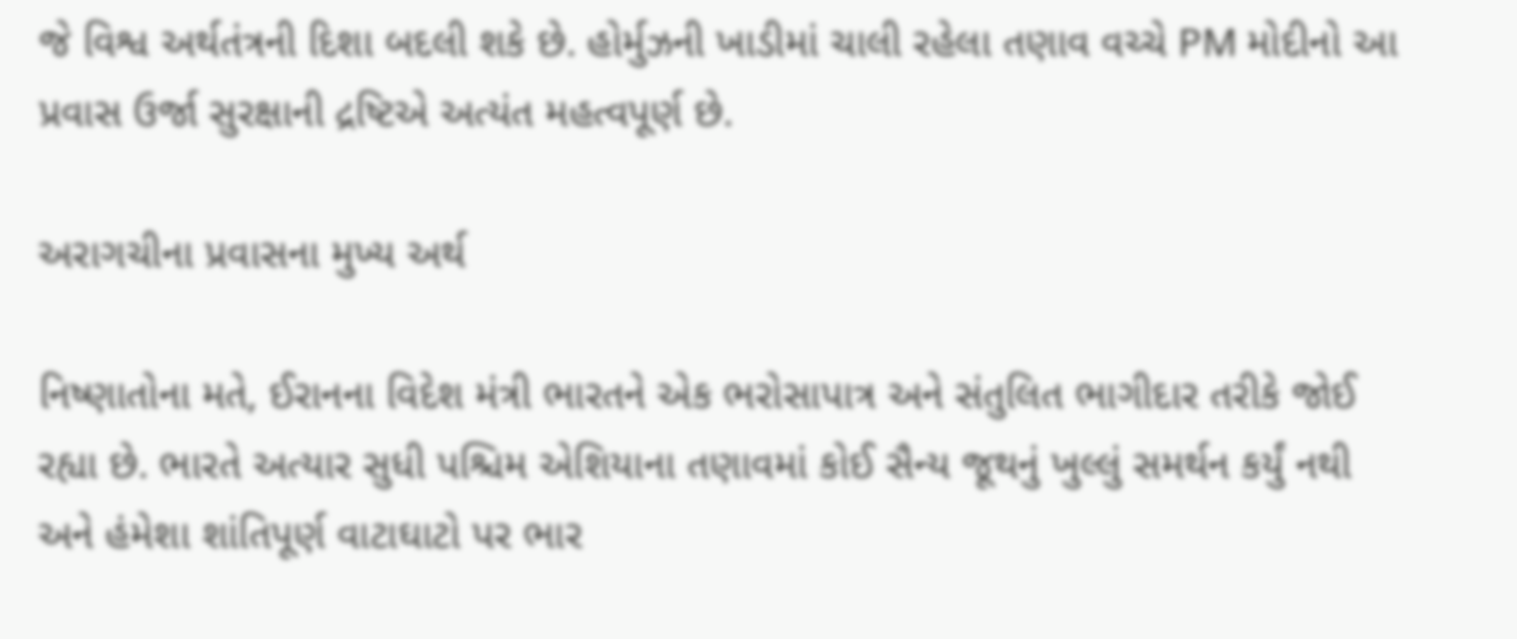જે વિશ્વ અર્થતંત્રની દિશા બદલી શકે છે. હોર્મુઝની ખાડીમાં ચાલી રહેલા તણાવ વચ્ચે PM મોદીનો આ પ્રવાસ ઉર્જા સુરક્ષાની દ્રષ્ટિએ અત્યંત મહત્વપૂર્ણ છે.

અરાગચીના પ્રવાસના મુખ્ય અર્થ

નિષ્ણાતોના મતે, ઈરાનના વિદેશ મંત્રી ભારતને એક ભરોસાપાત્ર અને સંતુલિત ભાગીદાર તરીકે જોઈ રહ્યા છે. ભારતે અત્યાર સુધી પશ્ચિમ એશિયાના તણાવમાં કોઈ સૈન્ય જૂથનું ખુલ્લું સમર્થન કર્યું નથી અને હંમેશા શાંતિપૂર્ણ વાટાઘાટો પર ભાર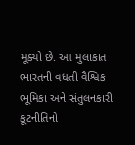મૂક્યો છે. આ મુલાકાત ભારતની વધતી વૈશ્વિક ભૂમિકા અને સંતુલનકારી કૂટનીતિનો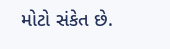મોટો સંકેત છે.